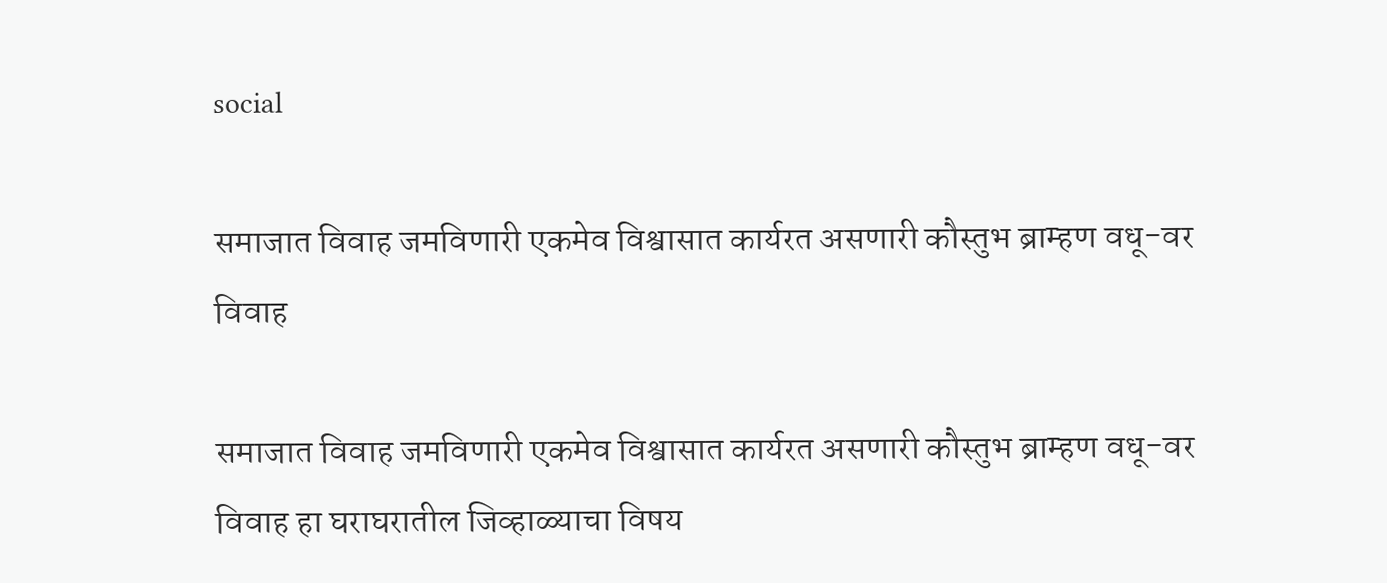social

समाजात विवाह जमविणारी एकमेव विश्वासात कार्यरत असणारी कौस्तुभ ब्राम्हण वधू-वर विवाह

समाजात विवाह जमविणारी एकमेव विश्वासात कार्यरत असणारी कौस्तुभ ब्राम्हण वधू-वर विवाह हा घराघरातील जिव्हाळ्याचा विषय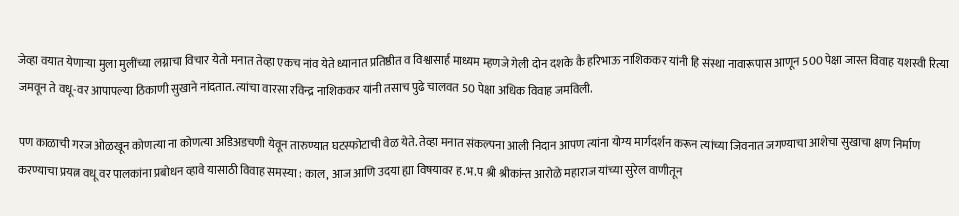जेव्हा वयात येणाऱ्या मुला मुलींच्या लग्नाचा विचार येतो मनात तेव्हा एकच नांव येते ध्यानात प्रतिष्ठीत व विश्वासार्ह माध्यम म्हणजे गेली दोन दशके कै हरिभाऊ नाशिककर यांनी हि संस्था नावारूपास आणून 500 पेक्षा जास्त विवाह यशस्वी रित्या जमवून ते वधू-वर आपापल्या ठिकाणी सुखाने नांदतात. त्यांचा वारसा रविन्द्र नाशिककर यांनी तसाच पुढे चालवत 50 पेक्षा अधिक विवाह जमविली.

पण काळाची गरज ओळखून कोणत्या ना कोणत्या अडिअडचणी येवून तारुण्यात घटस्फोटाची वेळ येते. तेव्हा मनात संकल्पना आली निदान आपण त्यांना योग्य मार्गदर्शन करून त्यांच्या जिवनात जगण्याचा आशेचा सुखाचा क्षण निर्माण करण्याचा प्रयत्न वधू वर पालकांना प्रबोधन व्हावे यासाठी विवाह समस्या : काल, आज आणि उदया ह्या विषयावर ह.भ.प श्री श्रीकांन्त आरोळे महाराज यांच्या सुरेल वाणीतून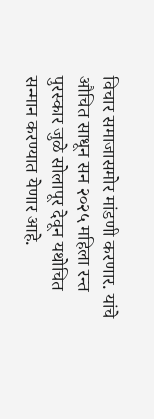विचार समाजासमोर मांडणी करणार. यांचे औचित साधून सन २०२५ महिला रन्त पुरस्कार जुळे सोलापूर देवून यथोचित सन्मान करण्यात येणार आहे.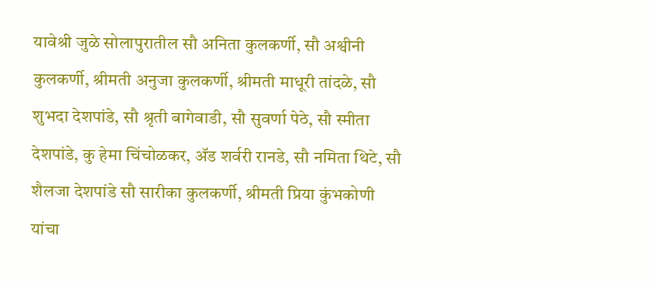यावेश्री जुळे सोलापुरातील सौ अनिता कुलकर्णी, सौ अश्वीनी कुलकर्णी, श्रीमती अनुजा कुलकर्णी, श्रीमती माधूरी तांदळे, सौ शुभदा देशपांडे, सौ श्रृती बागेवाडी, सौ सुवर्णा पेठे, सौ स्मीता देशपांडे, कु हेमा चिंचोळकर, ॲड शर्वरी रानडे, सौ नमिता थिटे, सौ शैलजा देशपांडे सौ सारीका कुलकर्णी, श्रीमती प्रिया कुंभकोणी यांचा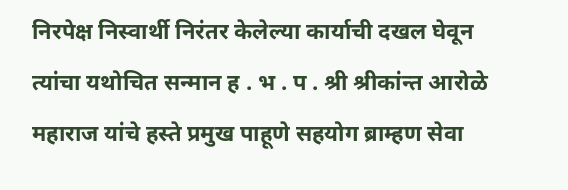निरपेक्ष निस्वार्थी निरंतर केलेल्या कार्याची दखल घेवून त्यांचा यथोचित सन्मान ह . भ . प . श्री श्रीकांन्त आरोळे महाराज यांचे हस्ते प्रमुख पाहूणे सहयोग ब्राम्हण सेवा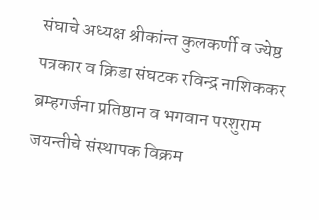संघाचे अध्यक्ष श्रीकांन्त कुलकर्णी व ज्येष्ठ पत्रकार व क्रिडा संघटक रविन्द्र नाशिककर ब्रम्हगर्जना प्रतिष्ठान व भगवान परशुराम जयन्तीचे संस्थापक विक्रम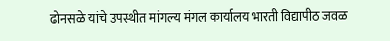ढोनसळे यांचे उपस्थीत मांगल्य मंगल कार्यालय भारती विद्यापीठ जवळ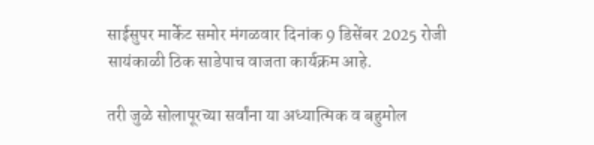साईसुपर मार्केट समोर मंगळवार दिनांक 9 डिसेंबर 2025 रोजी सायंकाळी ठिक साडेपाच वाजता कार्यक्रम आहे.

तरी जुळे सोलापूरच्या सर्वांना या अध्यात्मिक व बहुमोल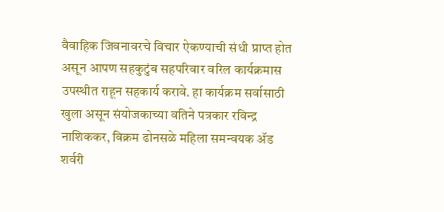वैवाहिक जिवनावरचे विचार ऐकण्याची संधी प्राप्त होत असून आपण सहकुटुंब सहपरिवार वरिल कार्यक्रमास उपस्थीत राहून सहकार्य करावे. हा कार्यक्रम सर्वासाठी खुला असून संयोजकाच्या वतिने पत्रकार रविन्द्र नाशिककर, विक्रम ढोनसळे महिला समन्वयक ॲड शर्वरी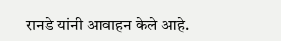रानडे यांनी आवाहन केले आहे.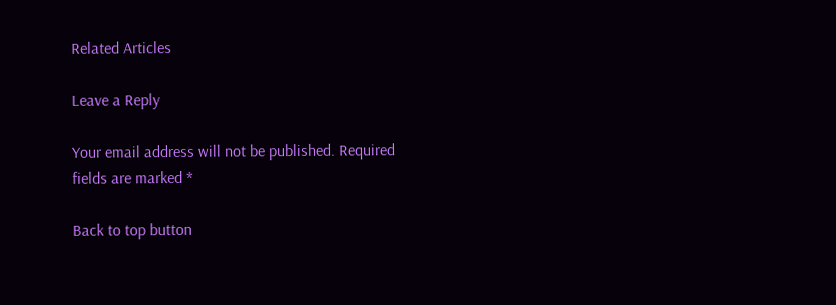Related Articles

Leave a Reply

Your email address will not be published. Required fields are marked *

Back to top button